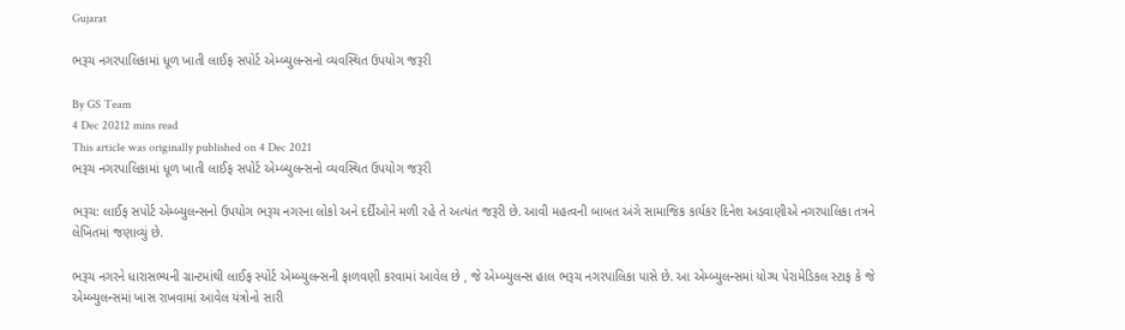Gujarat

ભરૂચ નગરપાલિકામાં ધૂળ ખાતી લાઈફ સપોર્ટ એમ્બ્યુલન્સનો વ્યવસ્થિત ઉપયોગ જરૂરી

By GS Team
4 Dec 20212 mins read
This article was originally published on 4 Dec 2021
ભરૂચ નગરપાલિકામાં ધૂળ ખાતી લાઈફ સપોર્ટ એમ્બ્યુલન્સનો વ્યવસ્થિત ઉપયોગ જરૂરી

ભરૂચ: લાઈફ સપોર્ટ એમ્બ્યુલન્સનો ઉપયોગ ભરૂચ નગરના લોકો અને દર્દીઓને મળી રહે તે અત્યંત જરૂરી છે. આવી મહત્વની બાબત અંગે સામાજિક કાર્યકર દિનેશ અડવાણીએ નગરપાલિકા તત્રને લેખિતમાં જણાવ્યું છે.

ભરૂચ નગરને ધારાસભ્યની ગ્રાન્ટમાંથી લાઈફ સ્પોર્ટ એમ્બ્યુલન્સની ફાળવણી કરવામાં આવેલ છે , જે એમ્બ્યુલન્સ હાલ ભરૂચ નગરપાલિકા પાસે છે. આ એમ્બ્યુલન્સમાં યોગ્ય પેરામેડિકલ સ્ટાફ કે જે એમ્બ્યુલન્સમાં ખાસ રાખવામાં આવેલ યંત્રોનો સારી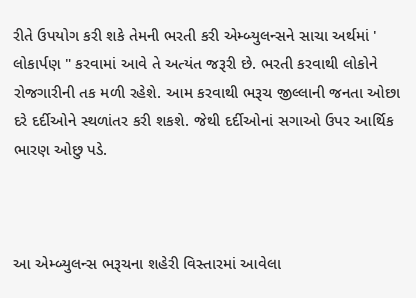રીતે ઉપયોગ કરી શકે તેમની ભરતી કરી એમ્બ્યુલન્સને સાચા અર્થમાં ' લોકાર્પણ " કરવામાં આવે તે અત્યંત જરૂરી છે. ભરતી કરવાથી લોકોને રોજગારીની તક મળી રહેશે. આમ કરવાથી ભરૂચ જીલ્લાની જનતા ઓછા દરે દર્દીઓને સ્થળાંતર કરી શકશે. જેથી દર્દીઓનાં સગાઓ ઉપર આર્થિક ભારણ ઓછુ પડે.



આ એમ્બ્યુલન્સ ભરૂચના શહેરી વિસ્તારમાં આવેલા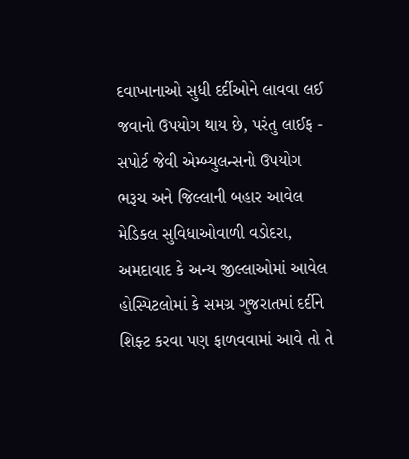દવાખાનાઓ સુધી દર્દીઓને લાવવા લઈ જવાનો ઉપયોગ થાય છે, પરંતુ લાઈફ - સપોર્ટ જેવી એમ્બ્યુલન્સનો ઉપયોગ ભરૂચ અને જિલ્લાની બહાર આવેલ મેડિકલ સુવિધાઓવાળી વડોદરા, અમદાવાદ કે અન્ય જીલ્લાઓમાં આવેલ હોસ્પિટલોમાં કે સમગ્ર ગુજરાતમાં દર્દીને શિફ્ટ કરવા પણ ફાળવવામાં આવે તો તે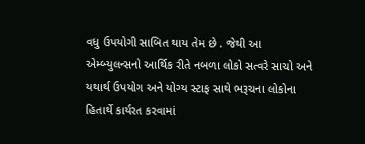વધુ ઉપયોગી સાબિત થાય તેમ છે . જેથી આ એમ્બ્યુલન્સનો આર્થિક રીતે નબળા લોકો સત્વરે સાચો અને યથાર્થ ઉપયોગ અને યોગ્ય સ્ટાફ સાથે ભરૂચના લોકોના હિતાર્થે કાર્યરત કરવામાં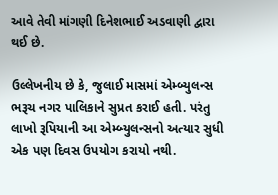આવે તેવી માંગણી દિનેશભાઈ અડવાણી દ્વારા થઈ છે.

ઉલ્લેખનીય છે કે, જુલાઈ માસમાં એમ્બ્યુલન્સ ભરૂચ નગર પાલિકાને સુપ્રત કરાઈ હતી. પરંતુ લાખો રૂપિયાની આ એમ્બ્યુલન્સનો અત્યાર સુધી એક પણ દિવસ ઉપયોગ કરાયો નથી.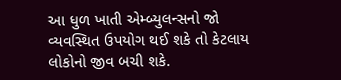આ ધુળ ખાતી એમ્બ્યુલન્સનો જો વ્યવસ્થિત ઉપયોગ થઈ શકે તો કેટલાય લોકોનો જીવ બચી શકે.